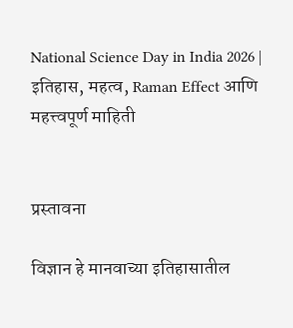National Science Day in India 2026 | इतिहास, महत्व, Raman Effect आणि महत्त्वपूर्ण माहिती


प्रस्तावना

विज्ञान हे मानवाच्या इतिहासातील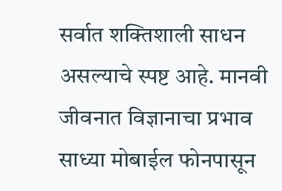सर्वात शक्तिशाली साधन असल्याचे स्पष्ट आहे. मानवी जीवनात विज्ञानाचा प्रभाव साध्या मोबाईल फोनपासून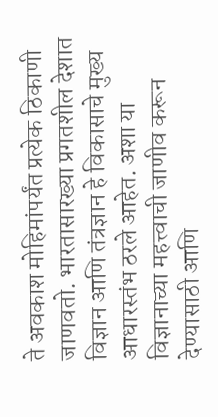ते अवकाश मोहिमांपर्यंत प्रत्येक ठिकाणी जाणवतो. भारतासारख्या प्रगतशील देशात विज्ञान आणि तंत्रज्ञान हे विकासाचे मुख्य आधारस्तंभ ठरले आहेत. अशा या विज्ञानाच्या महत्त्वाची जाणीव करून देण्यासाठी आणि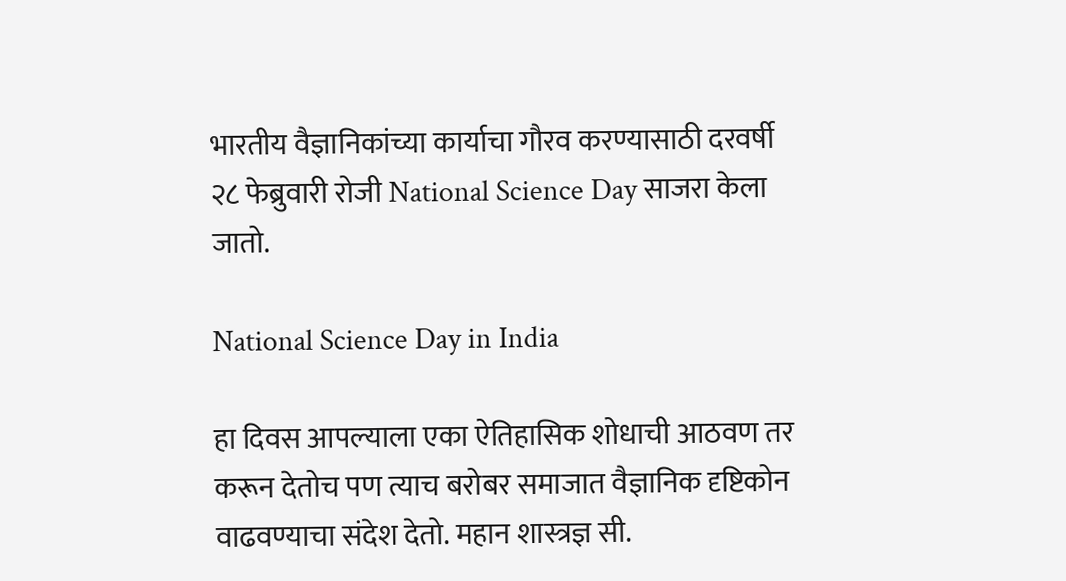भारतीय वैज्ञानिकांच्या कार्याचा गौरव करण्यासाठी दरवर्षी २८ फेब्रुवारी रोजी National Science Day साजरा केला जातो.

National Science Day in India

हा दिवस आपल्याला एका ऐतिहासिक शोधाची आठवण तर करून देतोच पण त्याच बरोबर समाजात वैज्ञानिक दृष्टिकोन वाढवण्याचा संदेश देतो. महान शास्त्रज्ञ सी.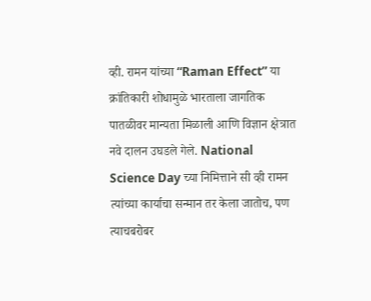व्ही. रामन यांच्या “Raman Effect” या क्रांतिकारी शोधामुळे भारताला जागतिक पातळीवर मान्यता मिळाली आणि विज्ञान क्षेत्रात नवे दालन उघडले गेले. National Science Day च्या निमित्ताने सी व्ही रामन त्यांच्या कार्याचा सन्मान तर केला जातोच, पण त्याचबरोबर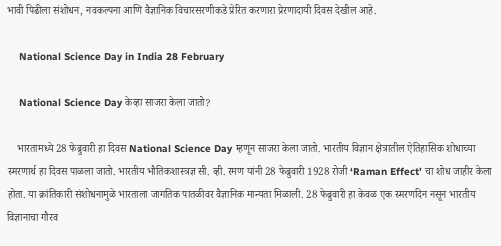भावी पिढीला संशोधन, नवकल्पना आणि वैज्ञानिक विचारसरणीकडे प्रेरित करणारा प्रेरणादायी दिवस देखील आहे.

    National Science Day in India 28 February

    National Science Day केव्हा साजरा केला जातो?

    भारतामध्ये 28 फेब्रुवारी हा दिवस National Science Day म्हणून साजरा केला जातो. भारतीय विज्ञान क्षेत्रातील ऐतिहासिक शोधाच्या स्मरणार्थ हा दिवस पाळला जातो. भारतीय भौतिकशास्त्रज्ञ सी. व्ही. रमण यांनी 28 फेब्रुवारी 1928 रोजी ‘Raman Effect’ चा शोध जाहीर केला होता. या क्रांतिकारी संशोधनामुळे भारताला जागतिक पातळीवर वैज्ञानिक मान्यता मिळाली. 28 फेब्रुवारी हा केवळ एक स्मरणदिन नसून भारतीय विज्ञानाचा गौरव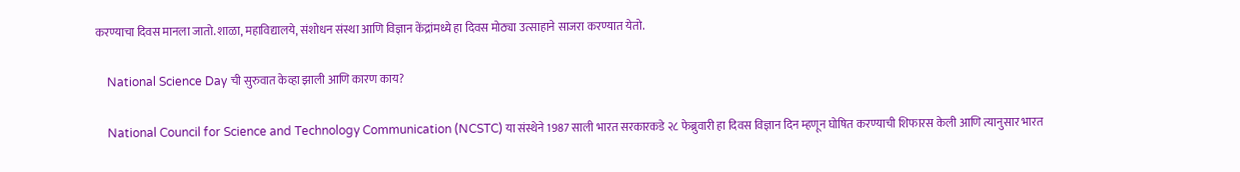करण्याचा दिवस मानला जातो. शाळा, महाविद्यालये, संशोधन संस्था आणि विज्ञान केंद्रांमध्ये हा दिवस मोठ्या उत्साहाने साजरा करण्यात येतो.

    National Science Day ची सुरुवात केव्हा झाली आणि कारण काय?

    National Council for Science and Technology Communication (NCSTC) या संस्थेने 1987 साली भारत सरकारकडे २८ फेब्रुवारी हा दिवस विज्ञान दिन म्हणून घोषित करण्याची शिफारस केली आणि त्यानुसार भारत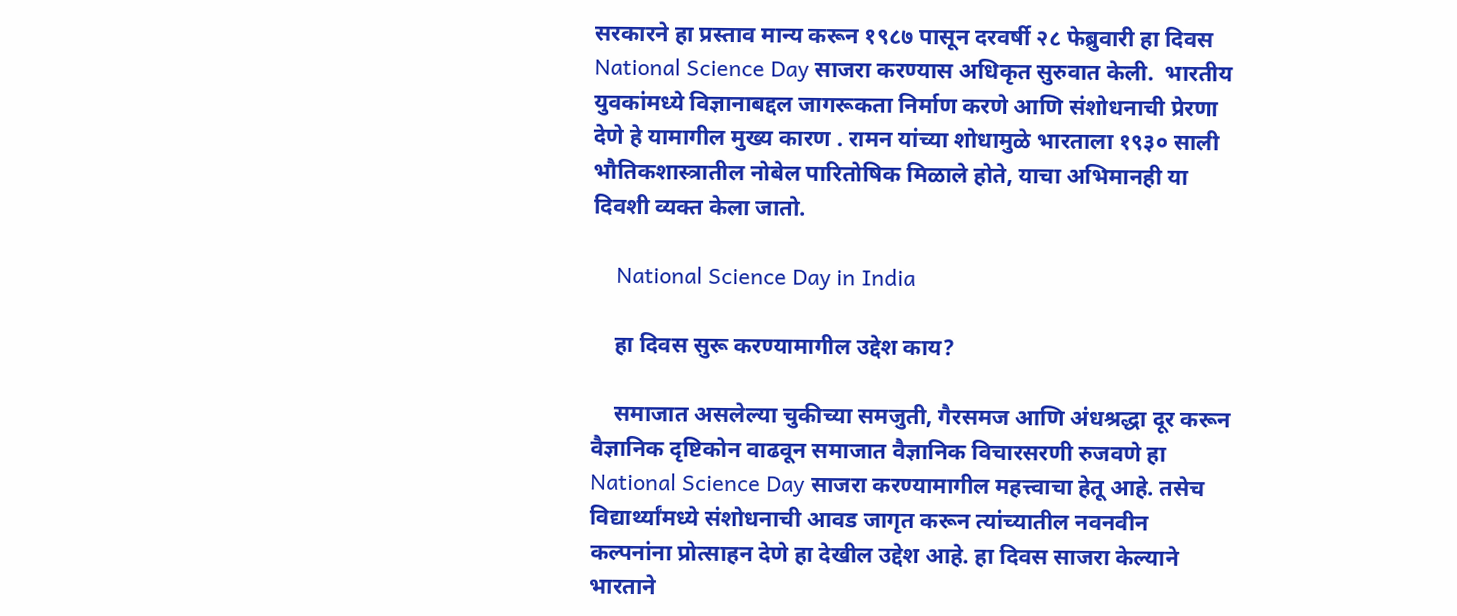सरकारने हा प्रस्ताव मान्य करून १९८७ पासून दरवर्षी २८ फेब्रुवारी हा दिवस National Science Day साजरा करण्यास अधिकृत सुरुवात केली.  भारतीय युवकांमध्ये विज्ञानाबद्दल जागरूकता निर्माण करणे आणि संशोधनाची प्रेरणा देणे हे यामागील मुख्य कारण . रामन यांच्या शोधामुळे भारताला १९३० साली भौतिकशास्त्रातील नोबेल पारितोषिक मिळाले होते, याचा अभिमानही या दिवशी व्यक्त केला जातो.

    National Science Day in India

    हा दिवस सुरू करण्यामागील उद्देश काय?

    समाजात असलेल्या चुकीच्या समजुती, गैरसमज आणि अंधश्रद्धा दूर करून वैज्ञानिक दृष्टिकोन वाढवून समाजात वैज्ञानिक विचारसरणी रुजवणे हा National Science Day साजरा करण्यामागील महत्त्वाचा हेतू आहे. तसेच विद्यार्थ्यांमध्ये संशोधनाची आवड जागृत करून त्यांच्यातील नवनवीन  कल्पनांना प्रोत्साहन देणे हा देखील उद्देश आहे. हा दिवस साजरा केल्याने भारताने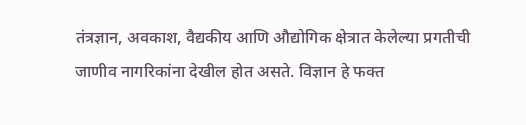तंत्रज्ञान, अवकाश, वैद्यकीय आणि औद्योगिक क्षेत्रात केलेल्या प्रगतीची जाणीव नागरिकांना देखील होत असते. विज्ञान हे फक्त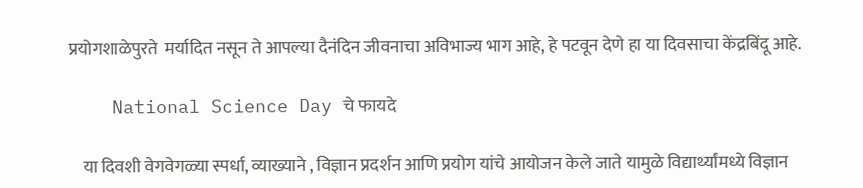प्रयोगशाळेपुरते  मर्यादित नसून ते आपल्या दैनंदिन जीवनाचा अविभाज्य भाग आहे, हे पटवून देणे हा या दिवसाचा केंद्रबिंदू आहे.

    National Science Day चे फायदे

    या दिवशी वेगवेगळ्या स्पर्धा, व्याख्याने , विज्ञान प्रदर्शन आणि प्रयोग यांचे आयोजन केले जाते यामुळे विद्यार्थ्यांमध्ये विज्ञान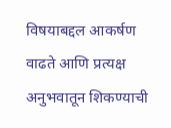विषयाबद्दल आकर्षण वाढते आणि प्रत्यक्ष अनुभवातून शिकण्याची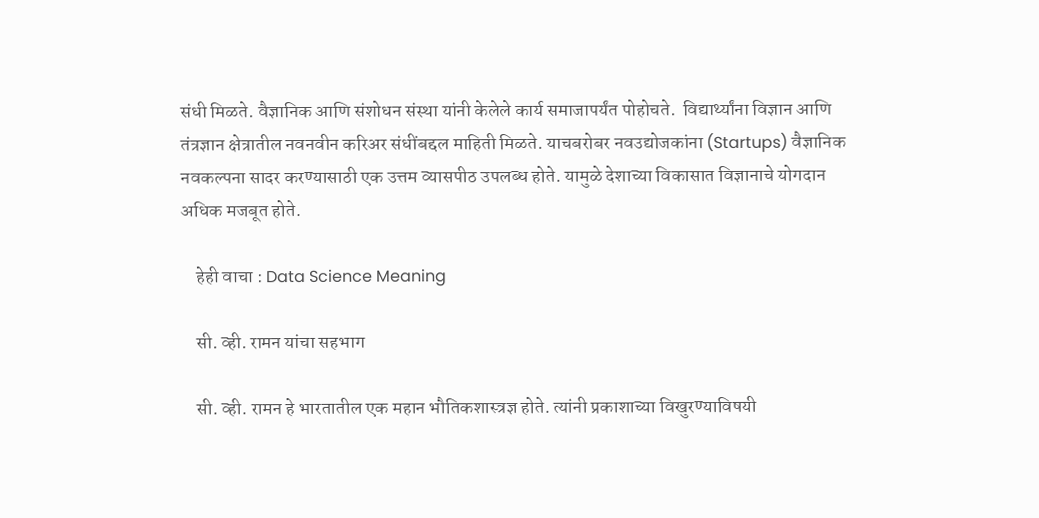संधी मिळते. वैज्ञानिक आणि संशोधन संस्था यांनी केलेले कार्य समाजापर्यंत पोहोचते.  विद्यार्थ्यांना विज्ञान आणि तंत्रज्ञान क्षेत्रातील नवनवीन करिअर संधींबद्दल माहिती मिळते. याचबरोबर नवउद्योजकांना (Startups) वैज्ञानिक नवकल्पना सादर करण्यासाठी एक उत्तम व्यासपीठ उपलब्ध होते. यामुळे देशाच्या विकासात विज्ञानाचे योगदान अधिक मजबूत होते.

    हेही वाचा : Data Science Meaning

    सी. व्ही. रामन यांचा सहभाग

    सी. व्ही. रामन हे भारतातील एक महान भौतिकशास्त्रज्ञ होते. त्यांनी प्रकाशाच्या विखुरण्याविषयी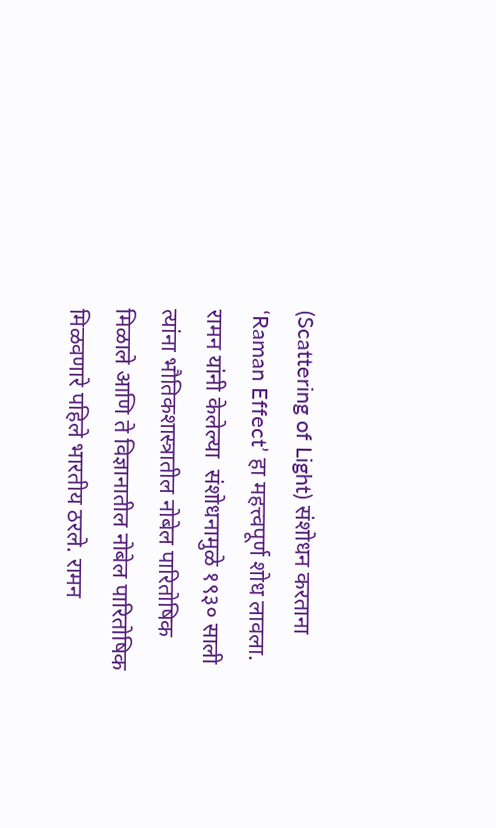(Scattering of Light) संशोधन करताना ‘Raman Effect’ हा महत्त्वपूर्ण शोध लावला. रामन यांनी केलेल्या  संशोधनामुळे १९३० साली त्यांना भौतिकशास्त्रातील नोबेल पारितोषिक मिळाले आणि ते विज्ञानातील नोबेल पारितोषिक मिळवणारे पहिले भारतीय ठरले. रामन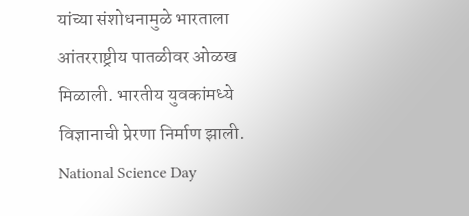यांच्या संशोधनामुळे भारताला आंतरराष्ट्रीय पातळीवर ओळख मिळाली. भारतीय युवकांमध्ये विज्ञानाची प्रेरणा निर्माण झाली. National Science Day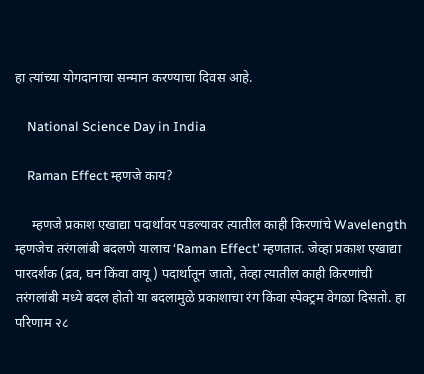हा त्यांच्या योगदानाचा सन्मान करण्याचा दिवस आहे.

    National Science Day in India

    Raman Effect म्हणजे काय?

     म्हणजे प्रकाश एखाद्या पदार्थावर पडल्यावर त्यातील काही किरणांचे Wavelength म्हणजेच तरंगलांबी बदलणे यालाच ‘Raman Effect’ म्हणतात. जेव्हा प्रकाश एखाद्या पारदर्शक (द्रव, घन किंवा वायू ) पदार्थातून जातो, तेव्हा त्यातील काही किरणांची तरंगलांबी मध्ये बदल होतो या बदलामुळे प्रकाशाचा रंग किंवा स्पेक्ट्रम वेगळा दिसतो. हा परिणाम २८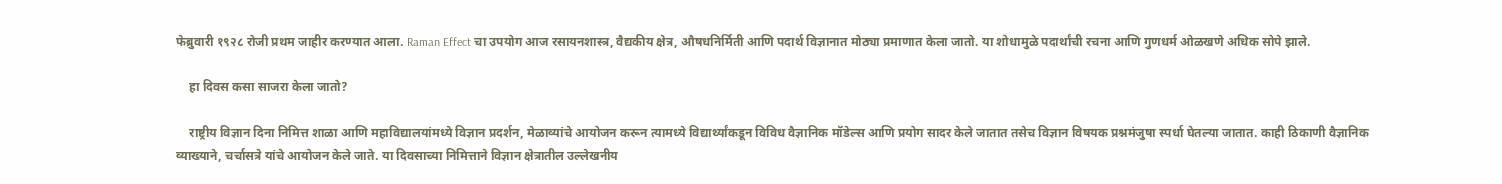फेब्रुवारी १९२८ रोजी प्रथम जाहीर करण्यात आला. Raman Effect चा उपयोग आज रसायनशास्त्र, वैद्यकीय क्षेत्र, औषधनिर्मिती आणि पदार्थ विज्ञानात मोठ्या प्रमाणात केला जातो. या शोधामुळे पदार्थांची रचना आणि गुणधर्म ओळखणे अधिक सोपे झाले.

    हा दिवस कसा साजरा केला जातो?

    राष्ट्रीय विज्ञान दिना निमित्त शाळा आणि महाविद्यालयांमध्ये विज्ञान प्रदर्शन, मेळाव्यांचे आयोजन करून त्यामध्ये विद्यार्थ्यांकडून विविध वैज्ञानिक मॉडेल्स आणि प्रयोग सादर केले जातात तसेच विज्ञान विषयक प्रश्नमंजुषा स्पर्धा घेतल्या जातात. काही ठिकाणी वैज्ञानिक व्याख्याने, चर्चासत्रे यांचे आयोजन केले जाते. या दिवसाच्या निमित्ताने विज्ञान क्षेत्रातील उल्लेखनीय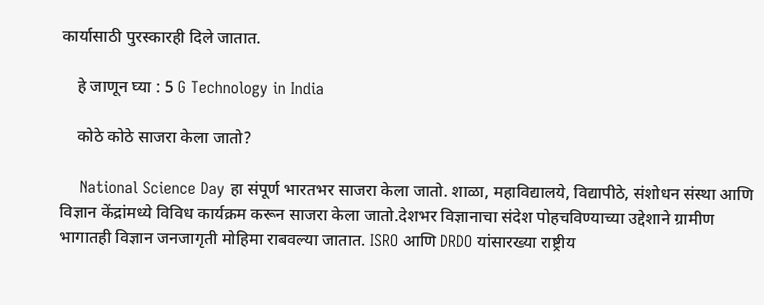कार्यासाठी पुरस्कारही दिले जातात.

    हे जाणून घ्या : 5 G Technology in India

    कोठे कोठे साजरा केला जातो?

    National Science Day हा संपूर्ण भारतभर साजरा केला जातो. शाळा, महाविद्यालये, विद्यापीठे, संशोधन संस्था आणि विज्ञान केंद्रांमध्ये विविध कार्यक्रम करून साजरा केला जातो.देशभर विज्ञानाचा संदेश पोहचविण्याच्या उद्देशाने ग्रामीण भागातही विज्ञान जनजागृती मोहिमा राबवल्या जातात. ISRO आणि DRDO यांसारख्या राष्ट्रीय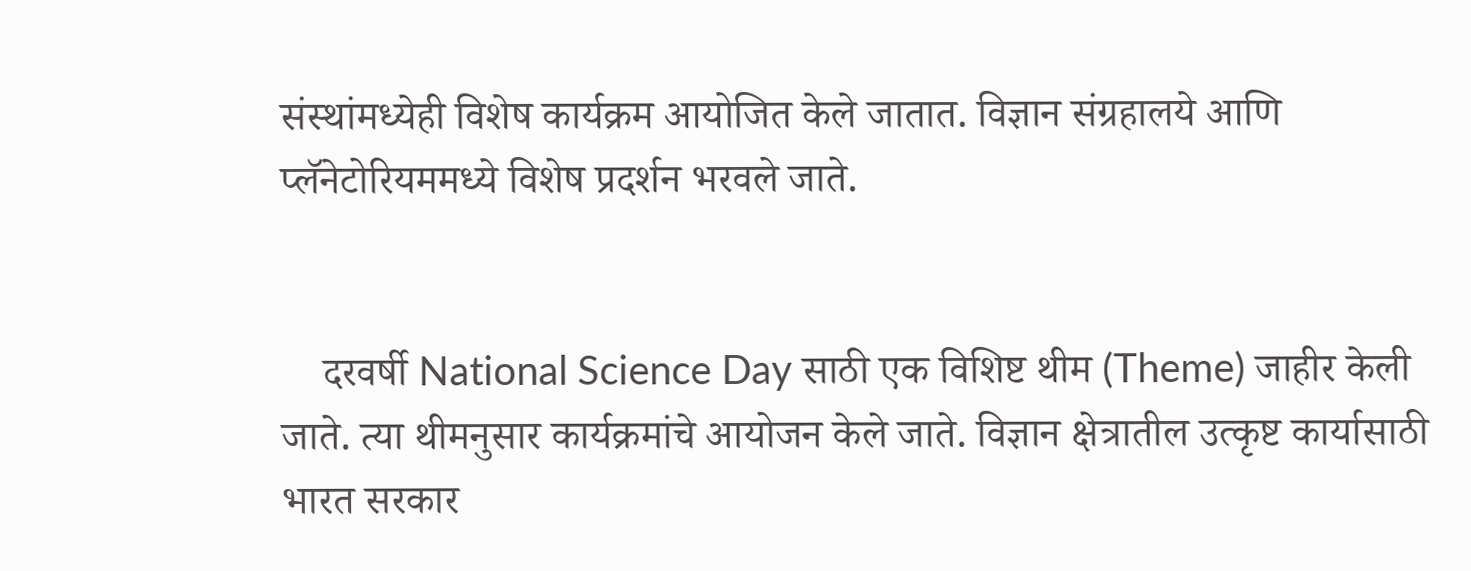संस्थांमध्येही विशेष कार्यक्रम आयोजित केले जातात. विज्ञान संग्रहालये आणि प्लॅनेटोरियममध्ये विशेष प्रदर्शन भरवले जाते.


    दरवर्षी National Science Day साठी एक विशिष्ट थीम (Theme) जाहीर केली जाते. त्या थीमनुसार कार्यक्रमांचे आयोजन केले जाते. विज्ञान क्षेत्रातील उत्कृष्ट कार्यासाठी भारत सरकार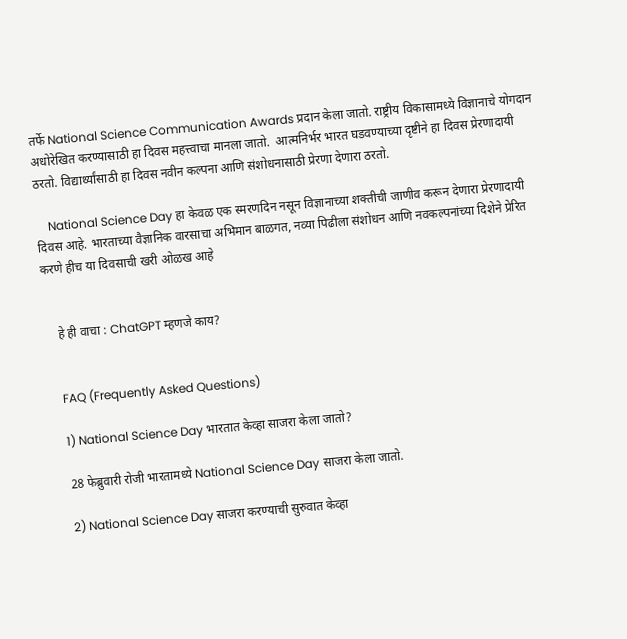तर्फे National Science Communication Awards प्रदान केला जातो. राष्ट्रीय विकासामध्ये विज्ञानाचे योगदान अधोरेखित करण्यासाठी हा दिवस महत्त्वाचा मानला जातो.  आत्मनिर्भर भारत घडवण्याच्या दृष्टीने हा दिवस प्रेरणादायी ठरतो. विद्यार्थ्यांसाठी हा दिवस नवीन कल्पना आणि संशोधनासाठी प्रेरणा देणारा ठरतो.

    National Science Day हा केवळ एक स्मरणदिन नसून विज्ञानाच्या शक्तीची जाणीव करून देणारा प्रेरणादायी दिवस आहे. भारताच्या वैज्ञानिक वारसाचा अभिमान बाळगत, नव्या पिढीला संशोधन आणि नवकल्पनांच्या दिशेने प्रेरित करणे हीच या दिवसाची खरी ओळख आहे


    हे ही वाचा : ChatGPT म्हणजे काय?


    FAQ (Frequently Asked Questions)

    1) National Science Day भारतात केव्हा साजरा केला जातो?

    28 फेब्रुवारी रोजी भारतामध्ये National Science Day साजरा केला जातो.

    2) National Science Day साजरा करण्याची सुरुवात केव्हा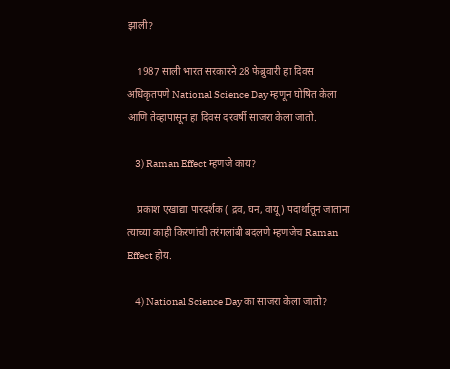झाली?

    1987 साली भारत सरकारने 28 फेब्रुवारी हा दिवस अधिकृतपणे National Science Day म्हणून घोषित केला आणि तेव्हापासून हा दिवस दरवर्षी साजरा केला जातो.

    3) Raman Effect म्हणजे काय?

    प्रकाश एखाद्या पारदर्शक ( द्रव, घन, वायू) पदार्थातून जाताना त्याच्या काही किरणांची तरंगलांबी बदलणे म्हणजेच Raman Effect होय.

    4) National Science Day का साजरा केला जातो?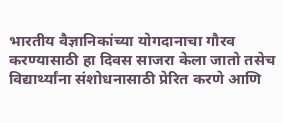भारतीय वैज्ञानिकांच्या योगदानाचा गौरव करण्यासाठी हा दिवस साजरा केला जातो तसेच विद्यार्थ्यांना संशोधनासाठी प्रेरित करणे आणि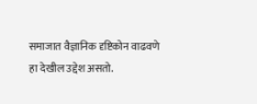समाजात वैज्ञानिक दृष्टिकोन वाढवणे हा देखील उद्देश असतो.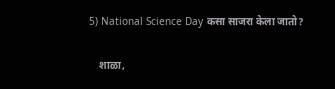5) National Science Day कसा साजरा केला जातो?

    शाळा,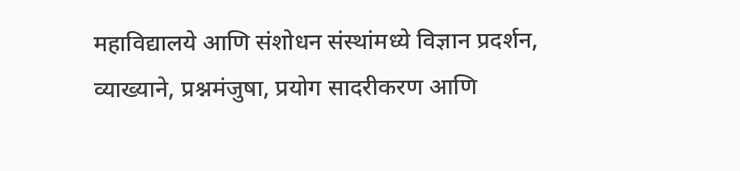महाविद्यालये आणि संशोधन संस्थांमध्ये विज्ञान प्रदर्शन, व्याख्याने, प्रश्नमंजुषा, प्रयोग सादरीकरण आणि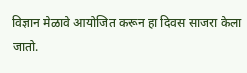विज्ञान मेळावे आयोजित करून हा दिवस साजरा केला जातो.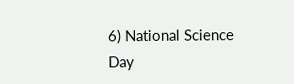6) National Science Day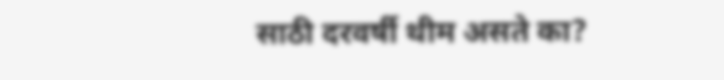साठी दरवर्षी थीम असते का?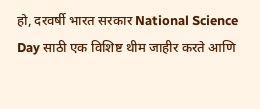हो, दरवर्षी भारत सरकार National Science Day साठी एक विशिष्ट थीम जाहीर करते आणि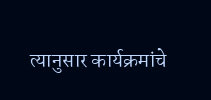त्यानुसार कार्यक्रमांचे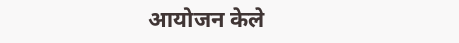आयोजन केले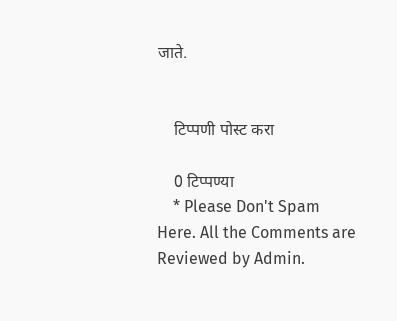जाते.


    टिप्पणी पोस्ट करा

    0 टिप्पण्या
    * Please Don't Spam Here. All the Comments are Reviewed by Admin.